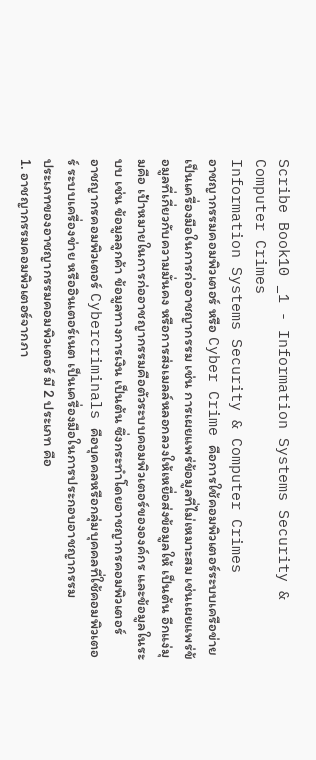Scribe Book10 _1 - Information Systems Security & Computer Crimes
Information Systems Security & Computer Crimes
อาชญากรรมคอมพิวเตอร์ หรือ Cyber Crime คือการใช้คอมพิวเตอร์ระบบเครือข่ายเป็นเครื่องมือในการก่ออาชญากรรม เช่น การเผยแพร่ข้อมูลที่ไม่เหมาะสม เช่นเผยแพร่ข้อมูลที่เกี่ยวกับความมั่นคง หรือการส่งเมลล์หลอกลวงให้เหยื่อส่งข้อมูลให้ เป็นต้น อีกแง่มุมคือ เป้าหมายในการก่ออาชญากรรมคือตัวระบบคอมพิวเตอร์ขององค์กร และข้อมูลในระบบ เช่น ข้อมูลลูกค้า ข้อมูลทางการเงิน เป็นต้น ซึ่งกระทำโดยอาชญากรคอมพิวเตอร์
อาชญากรคอมพิวเตอร์ Cybercriminals คือบุคคลหรือกลุ่มบุคคลที่ใช้คอมพิวเตอร์ ระบบเครื่องข่าย หรืออินเตอร์เนต เป็นเครื่องมือในการประกอบอาชญากรรม
ประเภทของอาชญากรรมคอมพิวเตอร์ มี 2 ประเภท คือ
1. อาชญากรรมคอมพิวเตอร์จากภา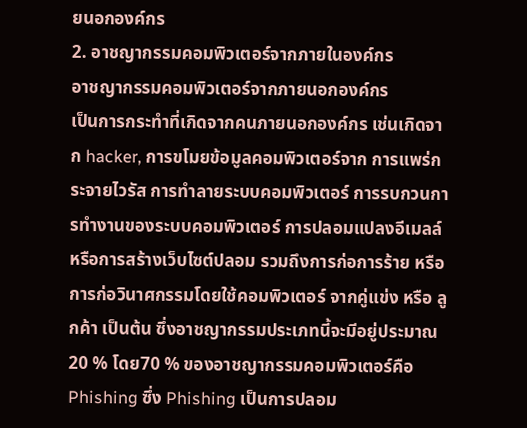ยนอกองค์กร
2. อาชญากรรมคอมพิวเตอร์จากภายในองค์กร
อาชญากรรมคอมพิวเตอร์จากภายนอกองค์กร
เป็นการกระทำที่เกิดจากคนภายนอกองค์กร เช่นเกิดจาก hacker, การขโมยข้อมูลคอมพิวเตอร์จาก การแพร่กระจายไวรัส การทำลายระบบคอมพิวเตอร์ การรบกวนการทำงานของระบบคอมพิวเตอร์ การปลอมแปลงอีเมลล์หรือการสร้างเว็บไซต์ปลอม รวมถึงการก่อการร้าย หรือการก่อวินาศกรรมโดยใช้คอมพิวเตอร์ จากคู่แข่ง หรือ ลูกค้า เป็นต้น ซึ่งอาชญากรรมประเภทนี้จะมีอยู่ประมาณ 20 % โดย70 % ของอาชญากรรมคอมพิวเตอร์คือ Phishing ซึ่ง Phishing เป็นการปลอม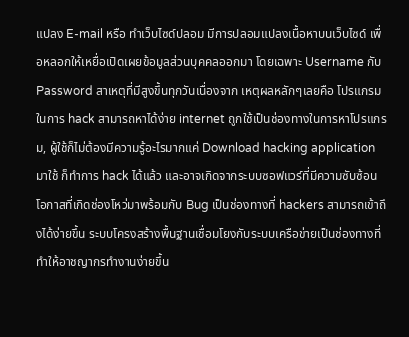แปลง E-mail หรือ ทำเว็บไซด์ปลอม มีการปลอมแปลงเนื้อหาบนเว็บไซด์ เพื่อหลอกให้เหยื่อเปิดเผยข้อมูลส่วนบุคคลออกมา โดยเฉพาะ Username กับ Password สาเหตุที่มีสูงขึ้นทุกวันเนื่องจาก เหตุผลหลักๆเลยคือ โปรแกรมในการ hack สามารถหาได้ง่าย internet ถูกใช้เป็นช่องทางในการหาโปรแกรม, ผู้ใช้ก็ไม่ต้องมีความรู้อะไรมากแค่ Download hacking application มาใช้ ก็ทำการ hack ได้แล้ว และอาจเกิดจากระบบซอฟแวร์ที่มีความซับซ้อน โอกาสที่เกิดช่องโหว่มาพร้อมกับ Bug เป็นช่องทางที่ hackers สามารถเข้าถึงได้ง่ายขึ้น ระบบโครงสร้างพื้นฐานเชื่อมโยงกับระบบเครือข่ายเป็นช่องทางที่ทำให้อาชญากรทำงานง่ายขึ้น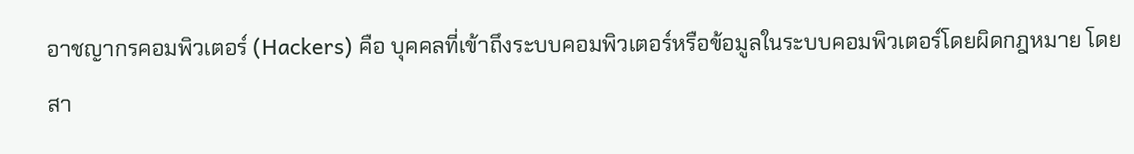อาชญากรคอมพิวเตอร์ (Hackers) คือ บุคคลที่เข้าถึงระบบคอมพิวเตอร์หรือข้อมูลในระบบคอมพิวเตอร์โดยผิดกฎหมาย โดยสา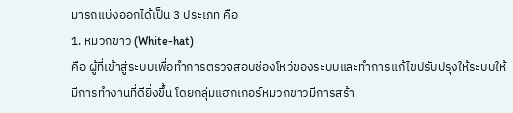มารถแบ่งออกได้เป็น 3 ประเภท คือ
1. หมวกขาว (White-hat)
คือ ผู้ที่เข้าสู่ระบบเพื่อทำการตรวจสอบช่องโหว่ของระบบและทำการแก้ไขปรับปรุงให้ระบบให้
มีการทำงานที่ดียิ่งขึ้น โดยกลุ่มแฮกเกอร์หมวกขาวมีการสร้า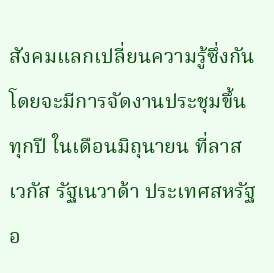สังคมแลกเปลี่ยนความรู้ซึ่งกัน โดยจะมีการจัดงานประชุมขึ้นทุกปี ในเดือนมิถุนายน ที่ลาสเวกัส รัฐเนวาด้า ประเทศสหรัฐอ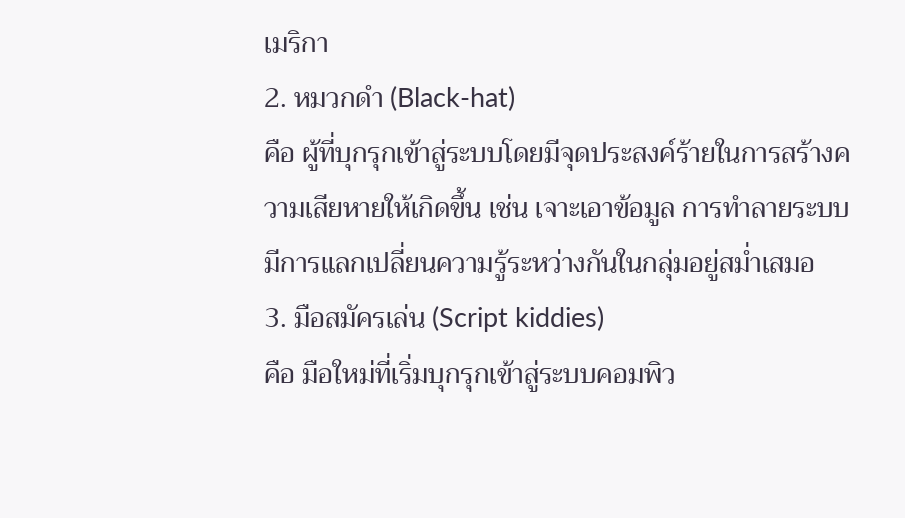เมริกา
2. หมวกดำ (Black-hat)
คือ ผู้ที่บุกรุกเข้าสู่ระบบโดยมีจุดประสงค์ร้ายในการสร้างความเสียหายให้เกิดขึ้น เช่น เจาะเอาข้อมูล การทำลายระบบ มีการแลกเปลี่ยนความรู้ระหว่างกันในกลุ่มอยู่สม่ำเสมอ
3. มือสมัครเล่น (Script kiddies)
คือ มือใหม่ที่เริ่มบุกรุกเข้าสู่ระบบคอมพิว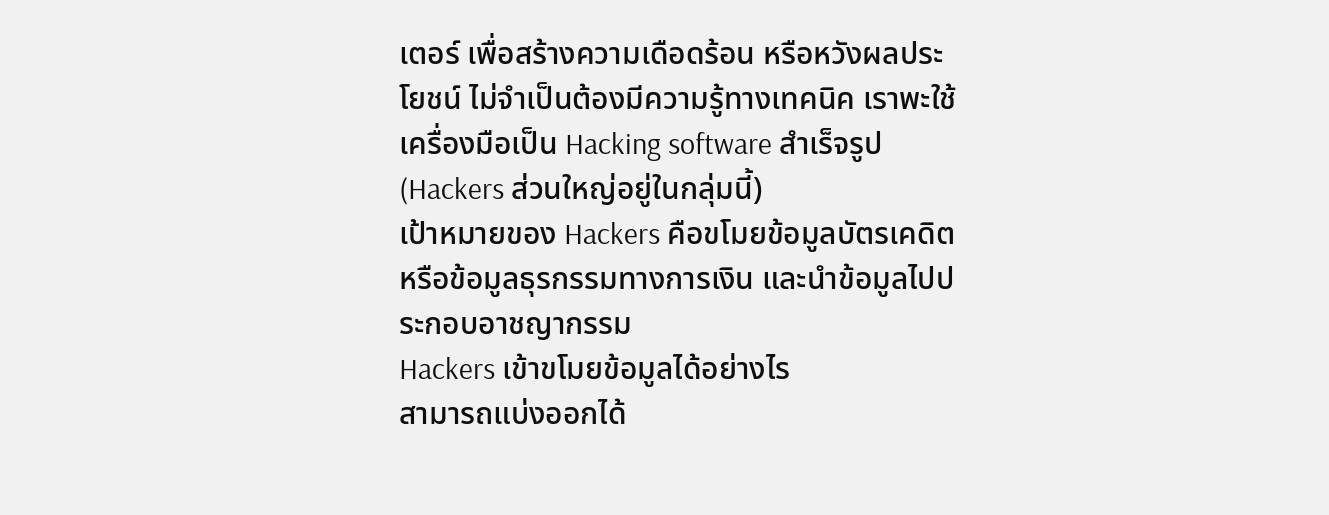เตอร์ เพื่อสร้างความเดือดร้อน หรือหวังผลประโยชน์ ไม่จำเป็นต้องมีความรู้ทางเทคนิค เราพะใช้เครื่องมือเป็น Hacking software สำเร็จรูป (Hackers ส่วนใหญ่อยู่ในกลุ่มนี้)
เป้าหมายของ Hackers คือขโมยข้อมูลบัตรเคดิต หรือข้อมูลธุรกรรมทางการเงิน และนำข้อมูลไปประกอบอาชญากรรม
Hackers เข้าขโมยข้อมูลได้อย่างไร
สามารถแบ่งออกได้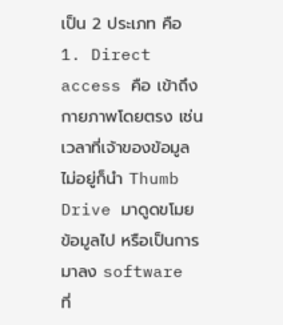เป็น 2 ประเภท คือ
1. Direct access คือ เข้าถึงกายภาพโดยตรง เช่นเวลาที่เจ้าของข้อมูลไม่อยู่ก็นำ Thumb Drive มาดูดขโมยข้อมูลไป หรือเป็นการมาลง software ที่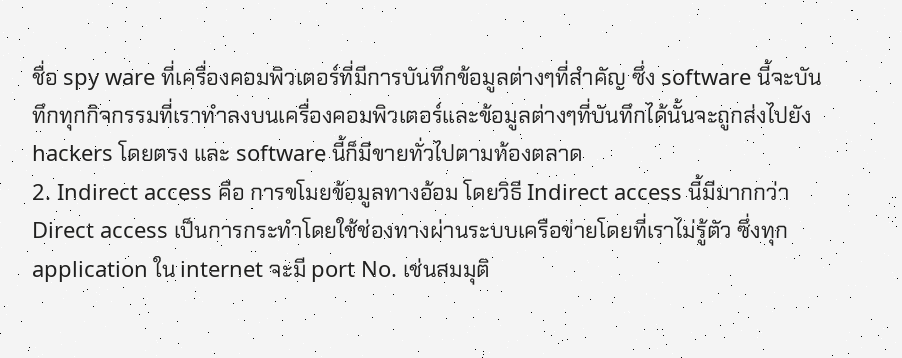ชื่อ spy ware ที่เครื่องคอมพิวเตอร์ที่มีการบันทึกข้อมูลต่างๆที่สำคัญ ซึ่ง software นี้จะบันทึกทุกกิจกรรมที่เราทำลงบนเครื่องคอมพิวเตอร์และข้อมูลต่างๆที่บันทึกได้นั้นจะถูกส่งไปยัง hackers โดยตรง และ software นี้ก็มีขายทั่วไปตามท้องตลาด
2. Indirect access คือ การขโมยข้อมูลทางอ้อม โดยวิธี Indirect access นี้มีมากกว่า Direct access เป็นการกระทำโดยใช้ช่องทางผ่านระบบเครือข่ายโดยที่เราไม่รู้ตัว ซึ่งทุก application ใน internet จะมี port No. เช่นสมมุติ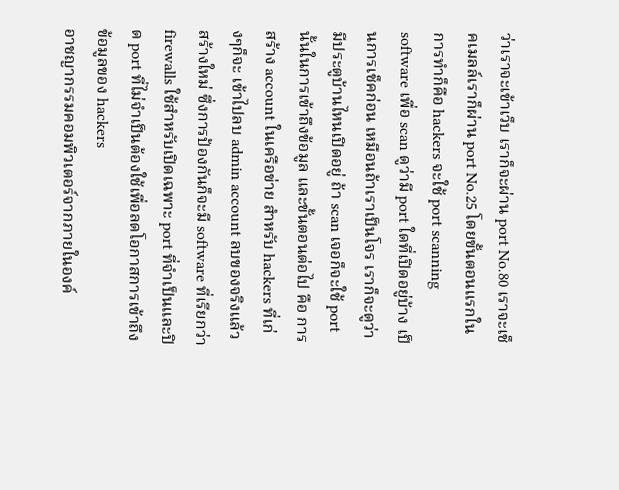ว่าเราจะเข้าเว็บ เราก็จะผ่าน port No.80 เราจะเช็คเมลล์เราก็ผ่าน port No.25 โดยขั้นตอนแรกในการทำก็คือ hackers จะใช้ port scanning software เพื่อ scan ดูว่ามี port ใดที่เปิดอยู่บ้าง เป็นการเช็คก่อน เหมือนถ้าเราเป็นโจร เราก็จะดูว่ามีประตูบ้านไหนเปิดอยู่ ถ้า scan เจอก็จะใช้ port นั้นในการเข้าถึงข้อมูล และขั้นตอนต่อไป คือ การสร้าง account ในเครือข่าย สำหรับ hackers ที่เก่งๆก็จะ เข้าไปลบ admin account ลบของจริงแล้วสร้างใหม่ ซึ่งการป้องกันก็จะมี software ที่เรียกว่า firewalls ใช้สำหรับเปิดเฉพาะ port ที่จำเป็นและปิด port ที่ไม่จำเป็นต้องใช้เพื่อลดโอกาสการเข้าถึงข้อมูลของ hackers
อาชญากรรมคอมพิวเตอร์จากภายในองค์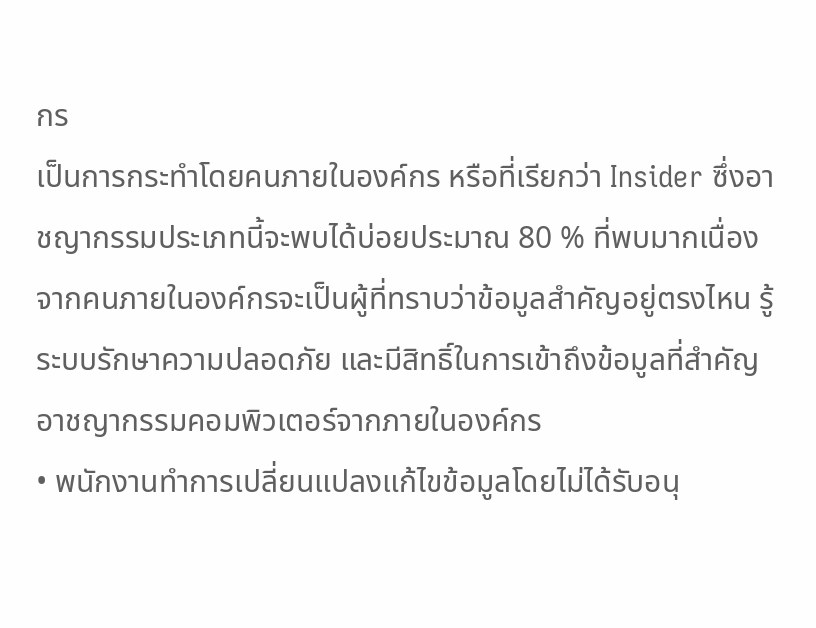กร
เป็นการกระทำโดยคนภายในองค์กร หรือที่เรียกว่า Insider ซึ่งอาชญากรรมประเภทนี้จะพบได้บ่อยประมาณ 80 % ที่พบมากเนื่องจากคนภายในองค์กรจะเป็นผู้ที่ทราบว่าข้อมูลสำคัญอยู่ตรงไหน รู้ระบบรักษาความปลอดภัย และมีสิทธิ์ในการเข้าถึงข้อมูลที่สำคัญ
อาชญากรรมคอมพิวเตอร์จากภายในองค์กร
• พนักงานทำการเปลี่ยนแปลงแก้ไขข้อมูลโดยไม่ได้รับอนุ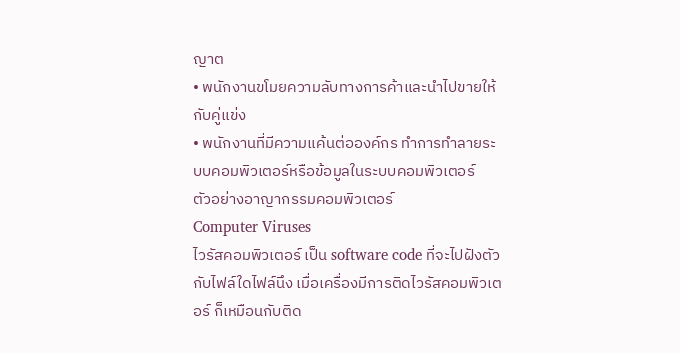ญาต
• พนักงานขโมยความลับทางการค้าและนำไปขายให้กับคู่แข่ง
• พนักงานที่มีความแค้นต่อองค์กร ทำการทำลายระบบคอมพิวเตอร์หรือข้อมูลในระบบคอมพิวเตอร์
ตัวอย่างอาญากรรมคอมพิวเตอร์
Computer Viruses
ไวรัสคอมพิวเตอร์ เป็น software code ที่จะไปฝังตัวกับไฟล์ใดไฟล์นึง เมื่อเครื่องมีการติดไวรัสคอมพิวเตอร์ ก็เหมือนกับติด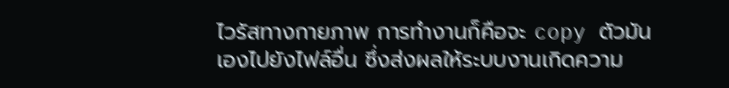ไวรัสทางกายภาพ การทำงานก็คือจะ copy ตัวมันเองไปยังไฟล์อื่น ซึ่งส่งผลให้ระบบงานเกิดความ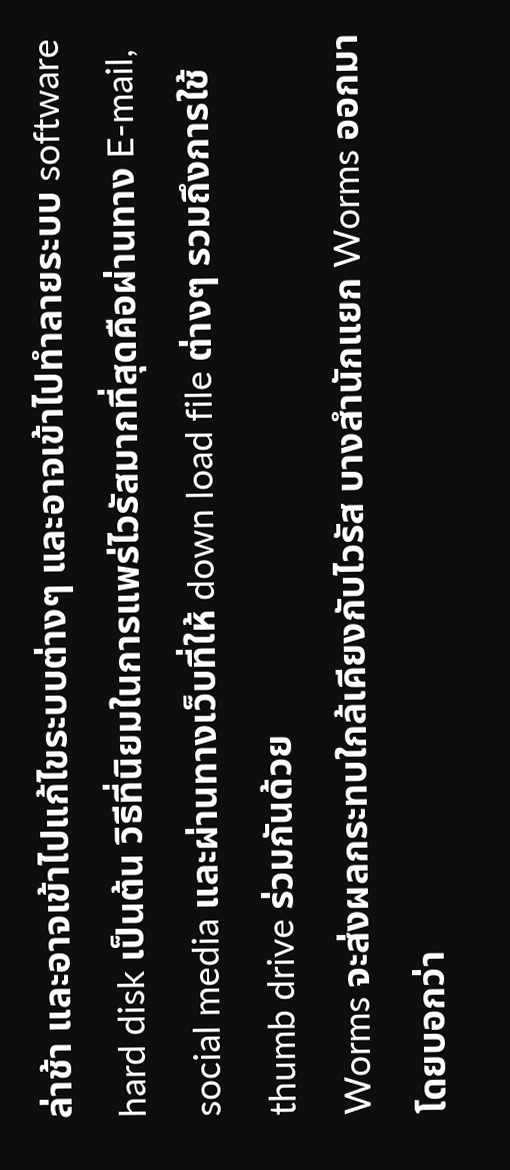ล่าช้า และอาจเข้าไปแก้ไขระบบต่างๆ และอาจเข้าไปทำลายระบบ software hard disk เป็นต้น วิธีที่นิยมในการแพร่ไวรัสมากที่สุดคือผ่านทาง E-mail, social media และผ่านทางเว็บที่ให้ down load file ต่างๆ รวมถึงการใช้ thumb drive ร่วมกันด้วย
Worms จะส่งผลกระทบใกล้เคียงกับไวรัส บางสำนักแยก Worms ออกมาโดยบอกว่า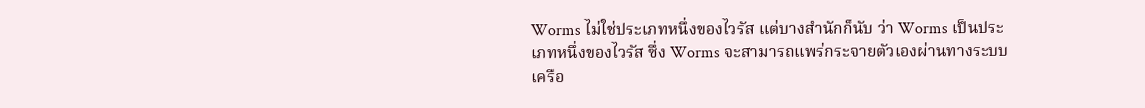Worms ไม่ใช่ประเภทหนึ่งของไวรัส แต่บางสำนักก็นับ ว่า Worms เป็นประเภทหนึ่งของไวรัส ซึ่ง Worms จะสามารถแพร่กระจายตัวเองผ่านทางระบบเครือ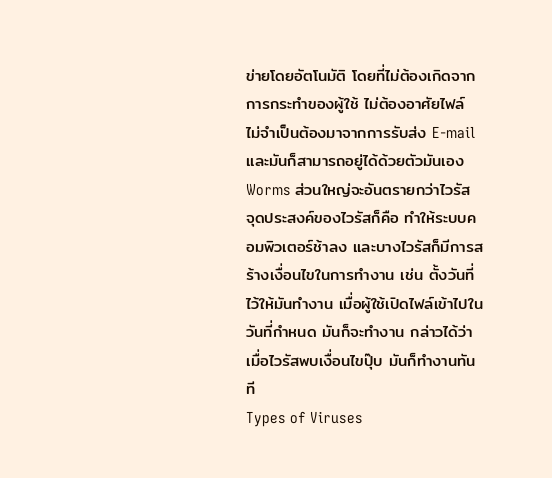ข่ายโดยอัตโนมัติ โดยที่ไม่ต้องเกิดจากการกระทำของผู้ใช้ ไม่ต้องอาศัยไฟล์ ไม่จำเป็นต้องมาจากการรับส่ง E-mail และมันก็สามารถอยู่ได้ด้วยตัวมันเอง Worms ส่วนใหญ่จะอันตรายกว่าไวรัส
จุดประสงค์ของไวรัสก็คือ ทำให้ระบบคอมพิวเตอร์ช้าลง และบางไวรัสก็มีการสร้างเงื่อนไขในการทำงาน เช่น ตั้งวันที่ไว้ให้มันทำงาน เมื่อผู้ใช้เปิดไฟล์เข้าไปในวันที่กำหนด มันก็จะทำงาน กล่าวได้ว่าเมื่อไวรัสพบเงื่อนไขปุ๊บ มันก็ทำงานทันที
Types of Viruses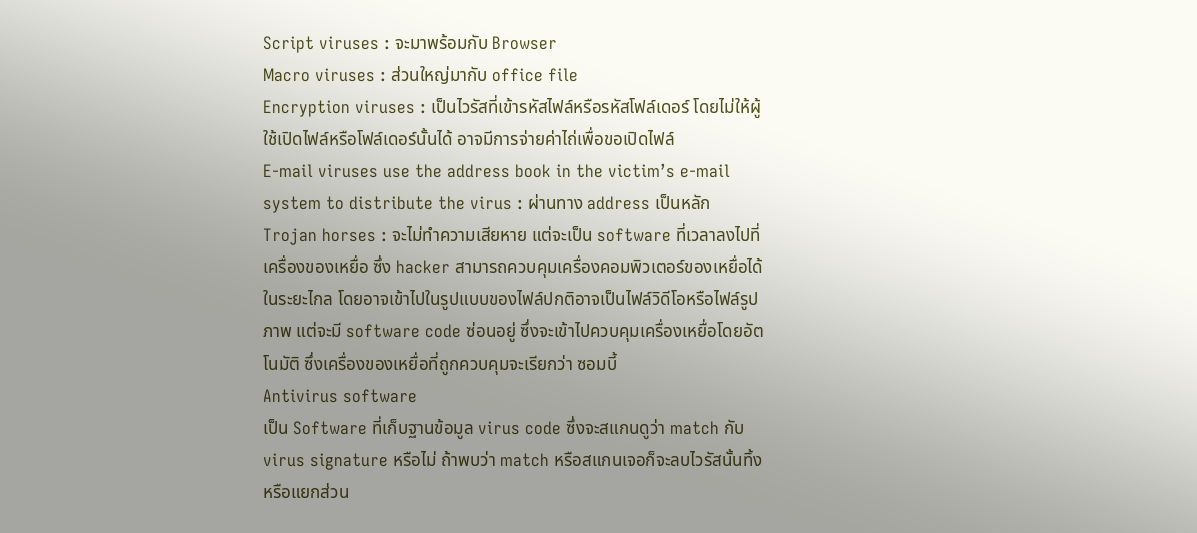Script viruses : จะมาพร้อมกับ Browser
Macro viruses : ส่วนใหญ่มากับ office file
Encryption viruses : เป็นไวรัสที่เข้ารหัสไฟล์หรือรหัสโฟล์เดอร์ โดยไม่ให้ผู้ใช้เปิดไฟล์หรือโฟล์เดอร์นั้นได้ อาจมีการจ่ายค่าไถ่เพื่อขอเปิดไฟล์
E-mail viruses use the address book in the victim’s e-mail system to distribute the virus : ผ่านทาง address เป็นหลัก
Trojan horses : จะไม่ทำความเสียหาย แต่จะเป็น software ที่เวลาลงไปที่เครื่องของเหยื่อ ซึ่ง hacker สามารถควบคุมเครื่องคอมพิวเตอร์ของเหยื่อได้ในระยะไกล โดยอาจเข้าไปในรูปแบบของไฟล์ปกติอาจเป็นไฟล์วิดีโอหรือไฟล์รูปภาพ แต่จะมี software code ซ่อนอยู่ ซึ่งจะเข้าไปควบคุมเครื่องเหยื่อโดยอัตโนมัติ ซึ่งเครื่องของเหยื่อที่ถูกควบคุมจะเรียกว่า ซอมบี้
Antivirus software
เป็น Software ที่เก็บฐานข้อมูล virus code ซึ่งจะสแกนดูว่า match กับ virus signature หรือไม่ ถ้าพบว่า match หรือสแกนเจอก็จะลบไวรัสนั้นทิ้ง หรือแยกส่วน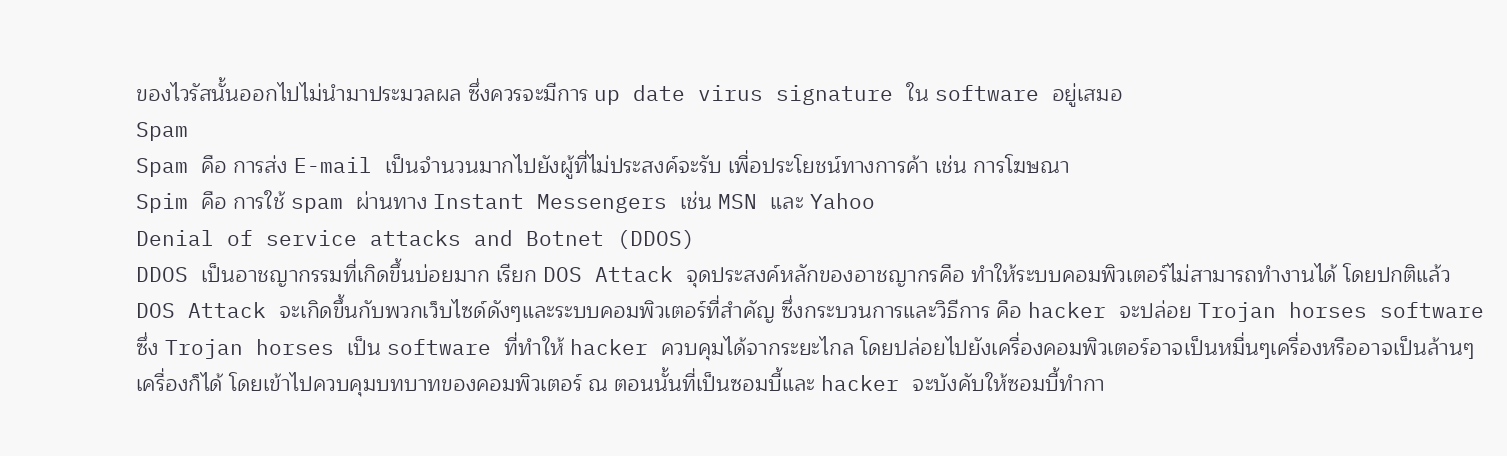ของไวรัสนั้นออกไปไม่นำมาประมวลผล ซึ่งควรจะมีการ up date virus signature ใน software อยู่เสมอ
Spam
Spam คือ การส่ง E-mail เป็นจำนวนมากไปยังผู้ที่ไม่ประสงค์จะรับ เพื่อประโยชน์ทางการค้า เช่น การโฆษณา
Spim คือ การใช้ spam ผ่านทาง Instant Messengers เช่น MSN และ Yahoo
Denial of service attacks and Botnet (DDOS)
DDOS เป็นอาชญากรรมที่เกิดขึ้นบ่อยมาก เรียก DOS Attack จุดประสงค์หลักของอาชญากรคือ ทำให้ระบบคอมพิวเตอร์ไม่สามารถทำงานได้ โดยปกติแล้ว DOS Attack จะเกิดขึ้นกับพวกเว็บไซด์ดังๆและระบบคอมพิวเตอร์ที่สำคัญ ซึ่งกระบวนการและวิธีการ คือ hacker จะปล่อย Trojan horses software ซึ่ง Trojan horses เป็น software ที่ทำให้ hacker ควบคุมได้จากระยะไกล โดยปล่อยไปยังเครื่องคอมพิวเตอร์อาจเป็นหมื่นๆเครื่องหรืออาจเป็นล้านๆเครื่องก็ได้ โดยเข้าไปควบคุมบทบาทของคอมพิวเตอร์ ณ ตอนนั้นที่เป็นซอมบี้และ hacker จะบังคับให้ซอมบี้ทำกา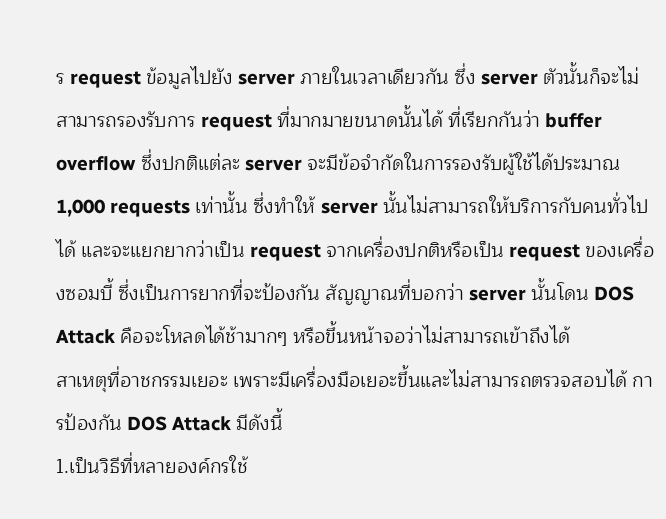ร request ข้อมูลไปยัง server ภายในเวลาเดียวกัน ซึ่ง server ตัวนั้นก็จะไม่สามารถรองรับการ request ที่มากมายขนาดนั้นได้ ที่เรียกกันว่า buffer overflow ซึ่งปกติแต่ละ server จะมีข้อจำกัดในการรองรับผู้ใช้ได้ประมาณ 1,000 requests เท่านั้น ซึ่งทำให้ server นั้นไม่สามารถให้บริการกับคนทั่วไปได้ และจะแยกยากว่าเป็น request จากเครื่องปกติหรือเป็น request ของเครื่องซอมบี้ ซึ่งเป็นการยากที่จะป้องกัน สัญญาณที่บอกว่า server นั้นโดน DOS Attack คือจะโหลดได้ช้ามากๆ หรือขึ้นหน้าจอว่าไม่สามารถเข้าถึงได้
สาเหตุที่อาชกรรมเยอะ เพราะมีเครื่องมือเยอะขึ้นและไม่สามารถตรวจสอบได้ การป้องกัน DOS Attack มีดังนี้
1.เป็นวิธีที่หลายองค์กรใช้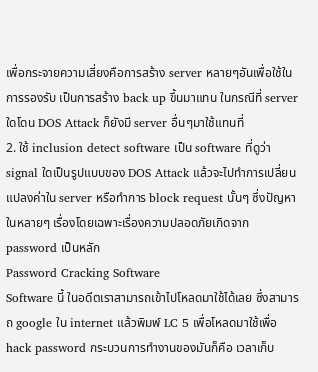เพื่อกระจายความเสี่ยงคือการสร้าง server หลายๆอันเพื่อใช้ในการรองรับ เป็นการสร้าง back up ขึ้นมาแทน ในกรณีที่ server ใดโดน DOS Attack ก็ยังมี server อื่นๆมาใช้แทนที่
2. ใช้ inclusion detect software เป็น software ที่ดูว่า signal ใดเป็นรูปแบบของ DOS Attack แล้วจะไปทำการเปลี่ยนแปลงค่าใน server หรือทำการ block request นั้นๆ ซึ่งปัญหาในหลายๆ เรื่องโดยเฉพาะเรื่องความปลอดภัยเกิดจาก password เป็นหลัก
Password Cracking Software
Software นี้ ในอดีตเราสามารถเข้าไปโหลดมาใช้ได้เลย ซึ่งสามารถ google ใน internet แล้วพิมพ์ LC 5 เพื่อโหลดมาใช้เพื่อ hack password กระบวนการทำงานของมันก็คือ เวลาเก็บ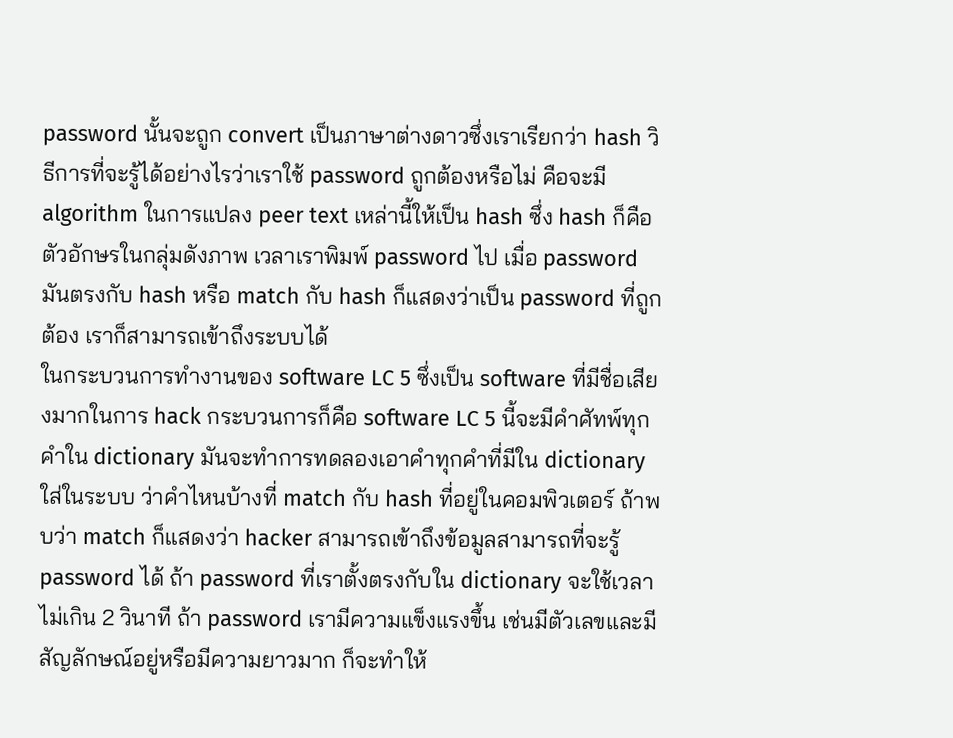password นั้นจะถูก convert เป็นภาษาต่างดาวซึ่งเราเรียกว่า hash วิธีการที่จะรู้ได้อย่างไรว่าเราใช้ password ถูกต้องหรือไม่ คือจะมี algorithm ในการแปลง peer text เหล่านี้ให้เป็น hash ซึ่ง hash ก็คือตัวอักษรในกลุ่มดังภาพ เวลาเราพิมพ์ password ไป เมื่อ password มันตรงกับ hash หรือ match กับ hash ก็แสดงว่าเป็น password ที่ถูกต้อง เราก็สามารถเข้าถึงระบบได้
ในกระบวนการทำงานของ software LC 5 ซึ่งเป็น software ที่มีชื่อเสียงมากในการ hack กระบวนการก็คือ software LC 5 นี้จะมีคำศัทพ์ทุกคำใน dictionary มันจะทำการทดลองเอาคำทุกคำที่มีใน dictionary ใส่ในระบบ ว่าคำไหนบ้างที่ match กับ hash ที่อยู่ในคอมพิวเตอร์ ถ้าพบว่า match ก็แสดงว่า hacker สามารถเข้าถึงข้อมูลสามารถที่จะรู้ password ได้ ถ้า password ที่เราตั้งตรงกับใน dictionary จะใช้เวลาไม่เกิน 2 วินาที ถ้า password เรามีความแข็งแรงขึ้น เช่นมีตัวเลขและมีสัญลักษณ์อยู่หรือมีความยาวมาก ก็จะทำให้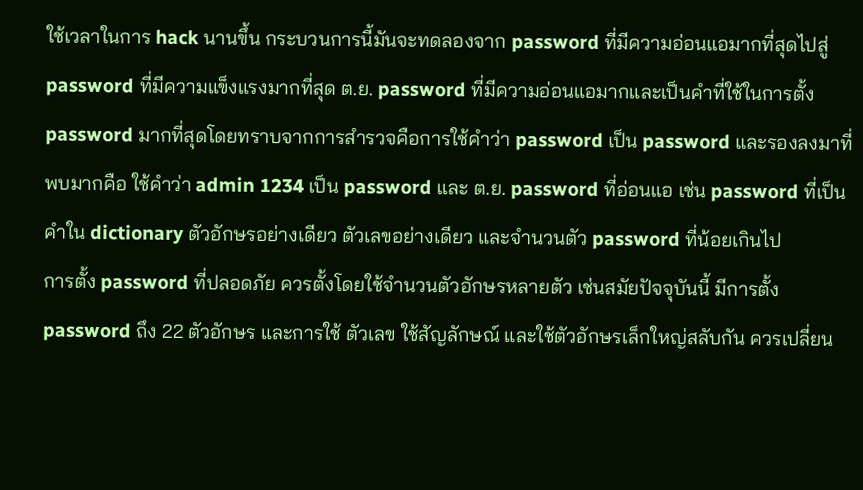ใช้เวลาในการ hack นานขึ้น กระบวนการนี้มันจะทดลองจาก password ที่มีความอ่อนแอมากที่สุดไปสู่ password ที่มีความแข็งแรงมากที่สุด ต.ย. password ที่มีความอ่อนแอมากและเป็นคำที่ใช้ในการตั้ง password มากที่สุดโดยทราบจากการสำรวจคือการใช้คำว่า password เป็น password และรองลงมาที่พบมากคือ ใช้คำว่า admin 1234 เป็น password และ ต.ย. password ที่อ่อนแอ เช่น password ที่เป็นคำใน dictionary ตัวอักษรอย่างเดียว ตัวเลขอย่างเดียว และจำนวนตัว password ที่น้อยเกินไป
การตั้ง password ที่ปลอดภัย ควรตั้งโดยใช้จำนวนตัวอักษรหลายตัว เช่นสมัยปัจจุบันนี้ มีการตั้ง password ถึง 22 ตัวอักษร และการใช้ ตัวเลข ใช้สัญลักษณ์ และใช้ตัวอักษรเล็กใหญ่สลับกัน ควรเปลี่ยน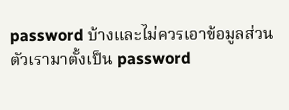password บ้างและไม่ควรเอาข้อมูลส่วนตัวเรามาตั้งเป็น password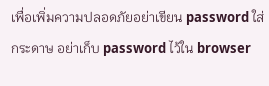เพื่อเพิ่มความปลอดภัยอย่าเขียน password ใส่กระดาษ อย่าเก็บ password ไว้ใน browser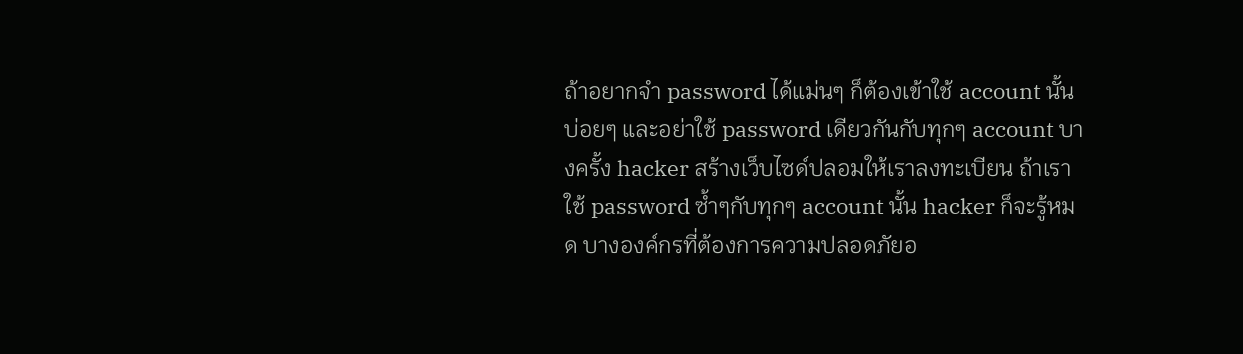ถ้าอยากจำ password ได้แม่นๆ ก็ต้องเข้าใช้ account นั้นบ่อยๆ และอย่าใช้ password เดียวกันกับทุกๆ account บางครั้ง hacker สร้างเว็บไซด์ปลอมให้เราลงทะเบียน ถ้าเราใช้ password ซ้ำๆกับทุกๆ account นั้น hacker ก็จะรู้หมด บางองค์กรที่ต้องการความปลอดภัยอ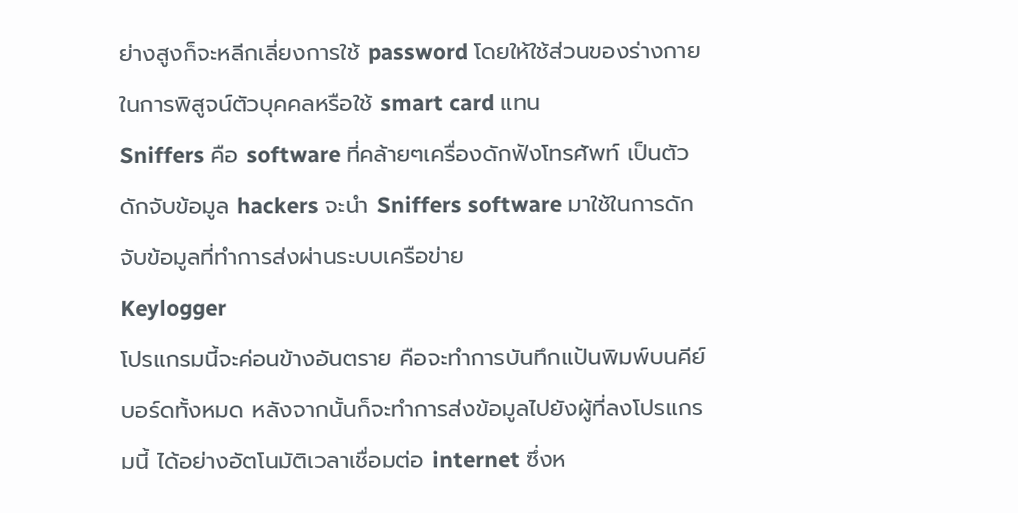ย่างสูงก็จะหลีกเลี่ยงการใช้ password โดยให้ใช้ส่วนของร่างกายในการพิสูจน์ตัวบุคคลหรือใช้ smart card แทน
Sniffers คือ software ที่คล้ายๆเครื่องดักฟังโทรศัพท์ เป็นตัวดักจับข้อมูล hackers จะนำ Sniffers software มาใช้ในการดักจับข้อมูลที่ทำการส่งผ่านระบบเครือข่าย
Keylogger
โปรแกรมนี้จะค่อนข้างอันตราย คือจะทำการบันทึกแป้นพิมพ์บนคีย์บอร์ดทั้งหมด หลังจากนั้นก็จะทำการส่งข้อมูลไปยังผู้ที่ลงโปรแกรมนี้ ได้อย่างอัตโนมัติเวลาเชื่อมต่อ internet ซึ่งห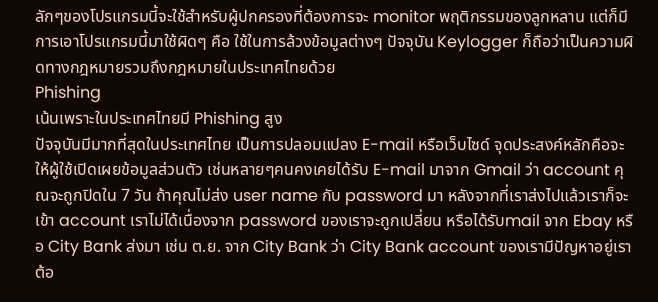ลักๆของโปรแกรมนี้จะใช้สำหรับผู้ปกครองที่ต้องการจะ monitor พฤติกรรมของลูกหลาน แต่ก็มีการเอาโปรแกรมนี้มาใช้ผิดๆ คือ ใช้ในการล้วงข้อมูลต่างๆ ปัจจุบัน Keylogger ก็ถือว่าเป็นความผิดทางกฎหมายรวมถึงกฎหมายในประเทศไทยด้วย
Phishing
เน้นเพราะในประเทศไทยมี Phishing สูง
ปัจจุบันมีมากที่สุดในประเทศไทย เป็นการปลอมแปลง E-mail หรือเว็บไซด์ จุดประสงค์หลักคือจะให้ผู้ใช้เปิดเผยข้อมูลส่วนตัว เช่นหลายๆคนคงเคยได้รับ E-mail มาจาก Gmail ว่า account คุณจะถูกปิดใน 7 วัน ถ้าคุณไม่ส่ง user name กับ password มา หลังจากที่เราส่งไปแล้วเราก็จะเข้า account เราไม่ได้เนื่องจาก password ของเราจะถูกเปลี่ยน หรือได้รับmail จาก Ebay หรือ City Bank ส่งมา เช่น ต.ย. จาก City Bank ว่า City Bank account ของเรามีปัญหาอยู่เราต้อ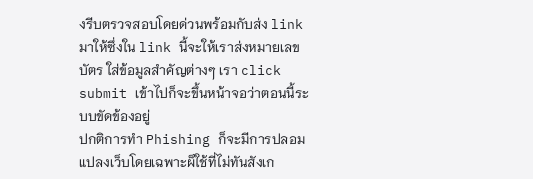งรีบตรวจสอบโดยด่วนพร้อมกับส่ง link มาให้ซึ่งใน link นี้จะให้เราส่งหมายเลขบัตร ใส่ข้อมูลสำคัญต่างๆ เรา click submit เข้าไปก็จะขึ้นหน้าจอว่าตอนนี้ระบบขัดข้องอยู่
ปกติการทำ Phishing ก็จะมีการปลอมแปลงเว็บโดยเฉพาะผ็ใช้ที่ไม่ทันสังเก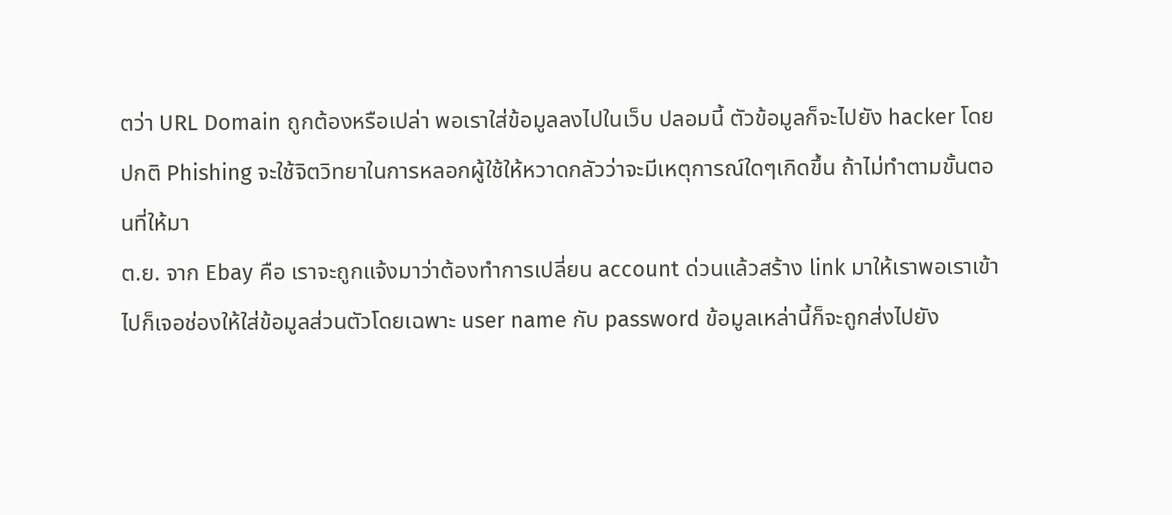ตว่า URL Domain ถูกต้องหรือเปล่า พอเราใส่ข้อมูลลงไปในเว็บ ปลอมนี้ ตัวข้อมูลก็จะไปยัง hacker โดยปกติ Phishing จะใช้จิตวิทยาในการหลอกผู้ใช้ให้หวาดกลัวว่าจะมีเหตุการณ์ใดๆเกิดขึ้น ถ้าไม่ทำตามขั้นตอนที่ให้มา
ต.ย. จาก Ebay คือ เราจะถูกแจ้งมาว่าต้องทำการเปลี่ยน account ด่วนแล้วสร้าง link มาให้เราพอเราเข้าไปก็เจอช่องให้ใส่ข้อมูลส่วนตัวโดยเฉพาะ user name กับ password ข้อมูลเหล่านี้ก็จะถูกส่งไปยัง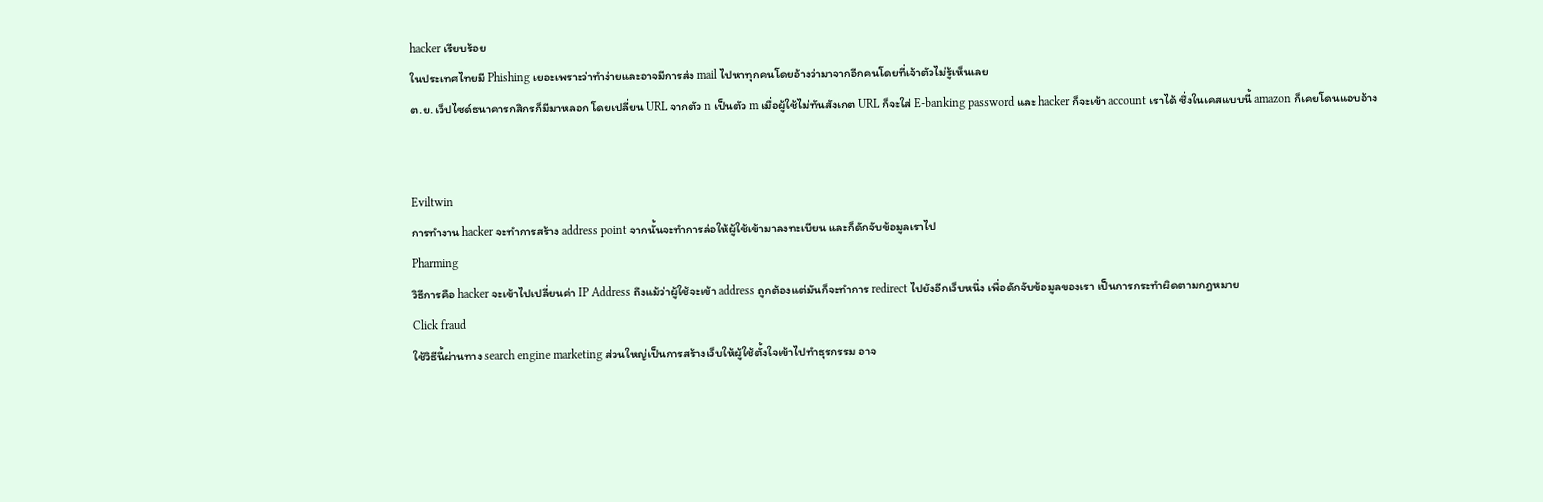hacker เรียบร้อย
ในประเทศไทยมี Phishing เยอะเพราะว่าทำง่ายและอาจมีการส่ง mail ไปหาทุกคนโดยอ้างว่ามาจากอีกคนโดยที่เจ้าตัวไม่รู้เห็นเลย
ต.ย. เว็ปไซด์ธนาคารกสิกรก็มีมาหลอก โดยเปลี่ยน URL จากตัว n เป็นตัว m เมื่อผู้ใช้ไม่ทันสังเกต URL ก็จะใส่ E-banking password และ hacker ก็จะเข้า account เราได้ ซึ่งในเคสแบบนี้ amazon ก็เคยโดนแอบอ้าง


Eviltwin
การทำงาน hacker จะทำการสร้าง address point จากนั้นจะทำการล่อให้ผู้ใช้เข้ามาลงทะเบียน และก็ดักจับข้อมูลเราไป
Pharming
วิธีการคือ hacker จะเข้าไปเปลี่ยนค่า IP Address ถึงแม้ว่าผู้ใช้จะเข้า address ถูกต้องแต่มันก็จะทำการ redirect ไปยังอีกเว็บหนึ่ง เพื่อดักจับข้อมูลของเรา เป็นการกระทำผิดตามกฎหมาย
Click fraud
ใช้วิธีนี้ผ่านทาง search engine marketing ส่วนใหญ่เป็นการสร้างเว็บให้ผู้ใช้ตั้งใจเข้าไปทำธุรกรรม อาจ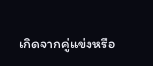เกิดจากคู่แข่งหรือ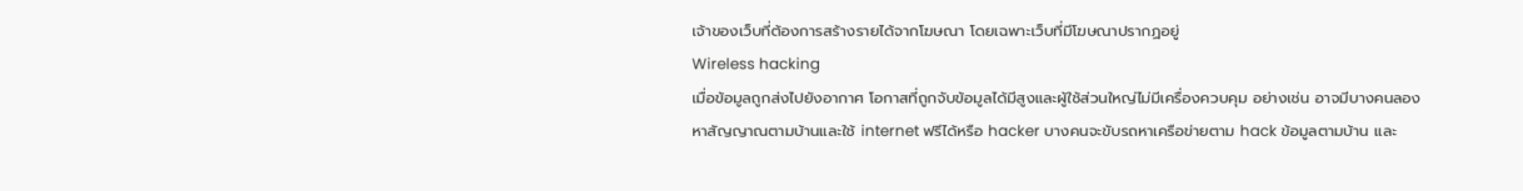เจ้าของเว็บที่ต้องการสร้างรายได้จากโฆษณา โดยเฉพาะเว็บที่มีโฆษณาปรากฏอยู่
Wireless hacking
เมื่อข้อมูลถูกส่งไปยังอากาศ โอกาสที่ถูกจับข้อมูลได้มีสูงและผู้ใช้ส่วนใหญ่ไม่มีเครื่องควบคุม อย่างเช่น อาจมีบางคนลองหาสัญญาณตามบ้านและใช้ internet ฟรีได้หรือ hacker บางคนจะขับรถหาเครือข่ายตาม hack ข้อมูลตามบ้าน และ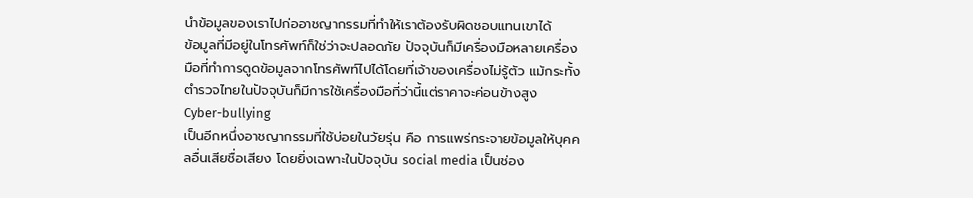นำข้อมูลของเราไปก่ออาชญากรรมที่ทำให้เราต้องรับผิดชอบแทนเขาได้
ข้อมูลที่มีอยู่ในโทรศัพท์ก็ใช่ว่าจะปลอดภัย ปัจจุบันก็มีเครื่องมือหลายเครื่องมือที่ทำการดูดข้อมูลจากโทรศัพท์ไปได้โดยที่เจ้าของเครื่องไม่รู้ตัว แม้กระทั้งตำรวจไทยในปัจจุบันก็มีการใช้เครื่องมือที่ว่านี้แต่ราคาจะค่อนข้างสูง
Cyber-bullying
เป็นอีกหนึ่งอาชญากรรมที่ใช้บ่อยในวัยรุ่น คือ การแพร่กระจายข้อมูลให้บุคคลอื่นเสียชื่อเสียง โดยยิ่งเฉพาะในปัจจุบัน social media เป็นช่อง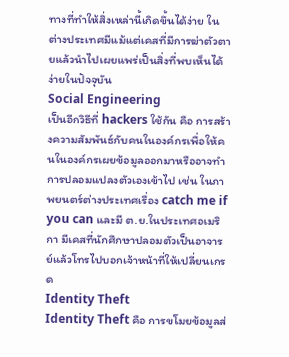ทางที่ทำให้สิ่งเหล่านี้เกิดขึ้นได้ง่าย ในต่างประเทศมีแม้แต่เคสที่มีการฆ่าตัวตายแล้วนำไปเผยแพร่เป็นสิ่งที่พบเห็นได้ง่ายในปัจจุบัน
Social Engineering
เป็นอีกวิธีที่ hackers ใช้กัน คือ การสร้างความสัมพันธ์กับคนในองค์กรเพื่อให้คนในองค์กรเผยข้อมูลออกมาหรืออาจทำการปลอมแปลงตัวเองเข้าไป เช่น ในภาพยนตร์ต่างประเทศเรื่อง catch me if you can และมี ต.ย.ในประเทศอเมริกา มีเคสที่นักศึกษาปลอมตัวเป็นอาจารย์แล้วโทรไปบอกเจ้าหน้าที่ให้เปลี่ยนเกรด
Identity Theft
Identity Theft คือ การขโมยข้อมูลส่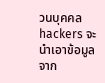วนบุคคล hackers จะนำเอาข้อมูลจาก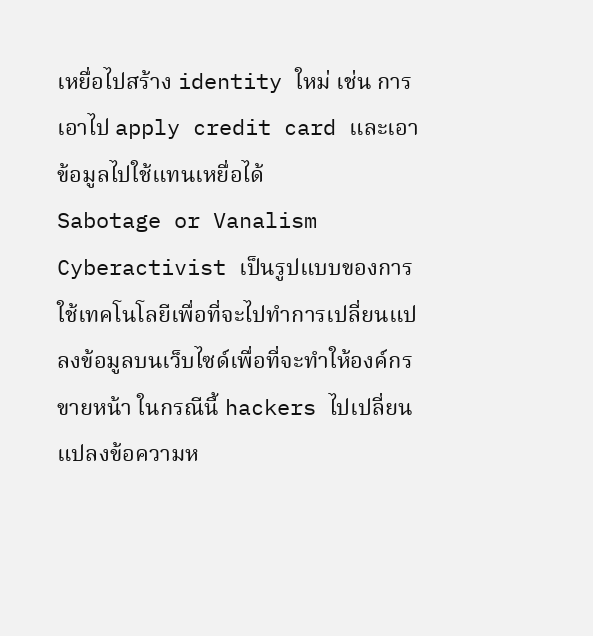เหยื่อไปสร้าง identity ใหม่ เช่น การเอาไป apply credit card และเอาข้อมูลไปใช้แทนเหยื่อได้
Sabotage or Vanalism
Cyberactivist เป็นรูปแบบของการใช้เทคโนโลยีเพื่อที่จะไปทำการเปลี่ยนแปลงข้อมูลบนเว็บไซด์เพื่อที่จะทำให้องค์กรขายหน้า ในกรณีนี้ hackers ไปเปลี่ยนแปลงข้อความห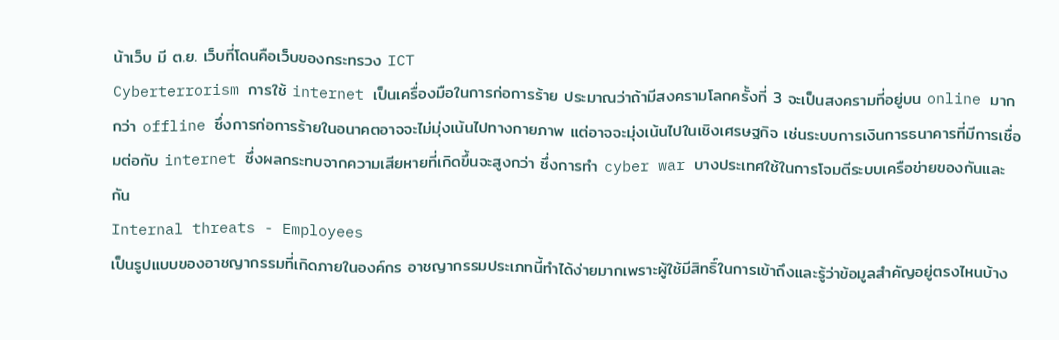น้าเว็บ มี ต.ย. เว็บที่โดนคือเว็บของกระทรวง ICT
Cyberterrorism การใช้ internet เป็นเครื่องมือในการก่อการร้าย ประมาณว่าถ้ามีสงครามโลกครั้งที่ 3 จะเป็นสงครามที่อยู่บน online มากกว่า offline ซึ่งการก่อการร้ายในอนาคตอาจจะไม่มุ่งเน้นไปทางกายภาพ แต่อาจจะมุ่งเน้นไปในเชิงเศรษฐกิจ เช่นระบบการเงินการธนาคารที่มีการเชื่อมต่อกับ internet ซึ่งผลกระทบจากความเสียหายที่เกิดขึ้นจะสูงกว่า ซึ่งการทำ cyber war บางประเทศใช้ในการโจมตีระบบเครือข่ายของกันและกัน
Internal threats - Employees
เป็นรูปแบบของอาชญากรรมที่เกิดภายในองค์กร อาชญากรรมประเภทนี้ทำได้ง่ายมากเพราะผู้ใช้มีสิทธิ์ในการเข้าถึงและรู้ว่าข้อมูลสำคัญอยู่ตรงไหนบ้าง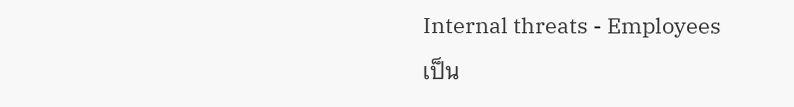Internal threats - Employees
เป็น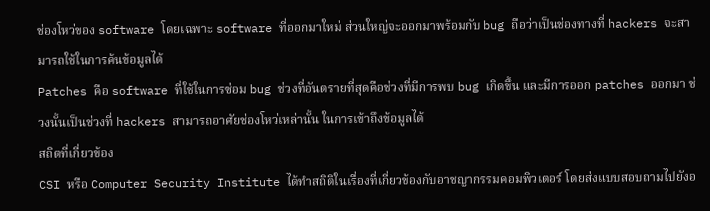ช่องโหว่ของ software โดยเฉพาะ software ที่ออกมาใหม่ ส่วนใหญ่จะออกมาพร้อมกับ bug ถือว่าเป็นช่องทางที่ hackers จะสามารถใช้ในการค้นข้อมูลได้
Patches คือ software ที่ใช้ในการซ่อม bug ช่วงที่อันตรายที่สุดคือช่วงที่มีการพบ bug เกิดขึ้น และมีการออก patches ออกมา ช่วงนั้นเป็นช่วงที่ hackers สามารถอาศัยช่องโหว่เหล่านั้น ในการเข้าถึงข้อมูลได้
สถิตที่เกี่ยวข้อง
CSI หรือ Computer Security Institute ได้ทำสถิติในเรื่องที่เกี่ยวข้องกับอาชญากรรมคอมพิวเตอร์ โดยส่งแบบสอบถามไปยังอ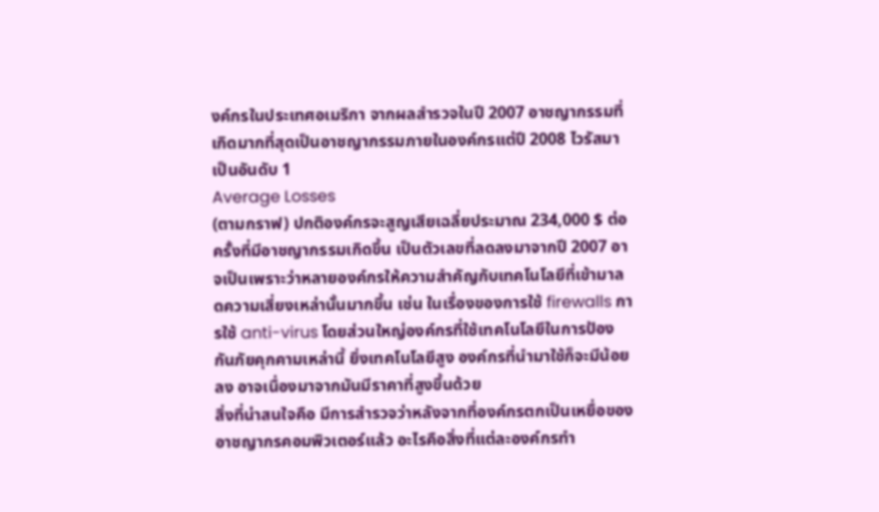งค์กรในประเทศอเมริกา จากผลสำรวจในปี 2007 อาชญากรรมที่เกิดมากที่สุดเป็นอาชญากรรมภายในองค์กรแต่ปี 2008 ไวรัสมาเป็นอันดับ 1
Average Losses
(ตามกราฟ) ปกติองค์กรจะสูญเสียเฉลี่ยประมาณ 234,000 $ ต่อครั้งที่มีอาชญากรรมเกิดขึ้น เป็นตัวเลขที่ลดลงมาจากปี 2007 อาจเป็นเพราะว่าหลายองค์กรให้ความสำคัญกับเทคโนโลยีที่เข้ามาลดความเสี่ยงเหล่านั้นมากขึ้น เช่น ในเรื่องของการใช้ firewalls การใช้ anti-virus โดยส่วนใหญ่องค์กรที่ใช้เทคโนโลยีในการป้องกันภัยคุกคามเหล่านี้ ยิ่งเทคโนโลยีสูง องค์กรที่นำมาใช้ก็จะมีน้อยลง อาจเนื่องมาจากมันมีราคาที่สูงขึ้นด้วย
สิ่งที่น่าสนใจคือ มีการสำรวจว่าหลังจากที่องค์กรตกเป็นเหยื่อของอาชญากรคอมพิวเตอร์แล้ว อะไรคือสิ่งที่แต่ละองค์กรทำ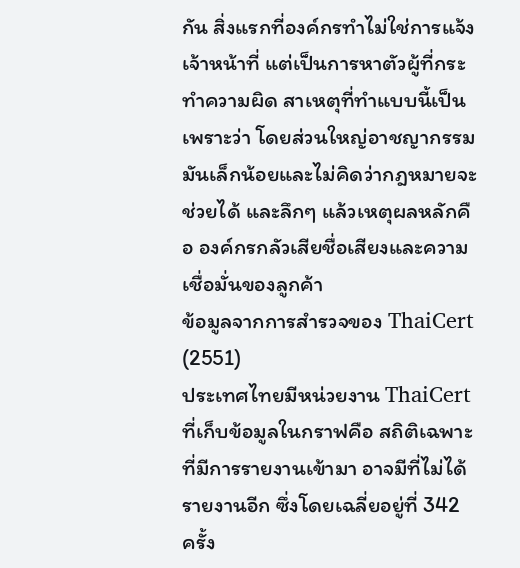กัน สิ่งแรกที่องค์กรทำไม่ใช่การแจ้งเจ้าหน้าที่ แต่เป็นการหาตัวผู้ที่กระทำความผิด สาเหตุที่ทำแบบนี้เป็นเพราะว่า โดยส่วนใหญ่อาชญากรรมมันเล็กน้อยและไม่คิดว่ากฎหมายจะช่วยได้ และลึกๆ แล้วเหตุผลหลักคือ องค์กรกลัวเสียชื่อเสียงและความเชื่อมั่นของลูกค้า
ข้อมูลจากการสำรวจของ ThaiCert (2551)
ประเทศไทยมีหน่วยงาน ThaiCert ที่เก็บข้อมูลในกราฟคือ สถิติเฉพาะที่มีการรายงานเข้ามา อาจมีที่ไม่ได้รายงานอีก ซึ่งโดยเฉลี่ยอยู่ที่ 342 ครั้ง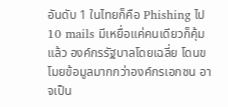อันดับ 1 ในไทยก็คือ Phishing ไป 10 mails มีเหยื่อแค่คนเดียวก็คุ้มแล้ว องค์กรรัฐบาลโดยเฉลี่ย โดนขโมยข้อมูลมากกว่าองค์กรเอกชน อาจเป็น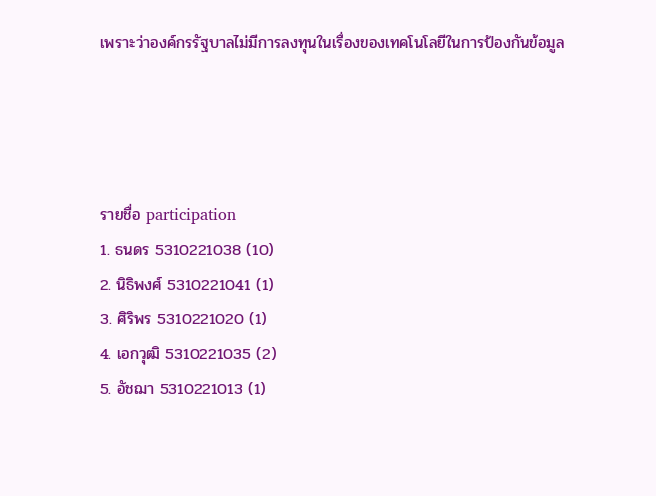เพราะว่าองค์กรรัฐบาลไม่มีการลงทุนในเรื่องของเทคโนโลยีในการป้องกันข้อมูล




รายชื่อ participation
1. ธนดร 5310221038 (10)
2. นิธิพงศ์ 5310221041 (1)
3. ศิริพร 5310221020 (1)
4. เอกวุฒิ 5310221035 (2)
5. อัชฌา 5310221013 (1)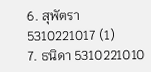6. สุพัตรา 5310221017 (1)
7. ธนิดา 5310221010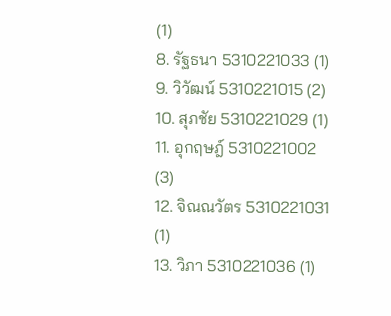(1)
8. รัฐธนา 5310221033 (1)
9. วิวัฒน์ 5310221015 (2)
10. สุภชัย 5310221029 (1)
11. อุกฤษฎ์ 5310221002 (3)
12. จิณณวัตร 5310221031 (1)
13. วิภา 5310221036 (1)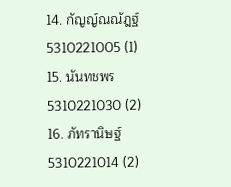14. กัญญ์ณณัฎฐ์ 5310221005 (1)
15. นันทชพร 5310221030 (2)
16. ภัทรานิษฐ์ 5310221014 (2)